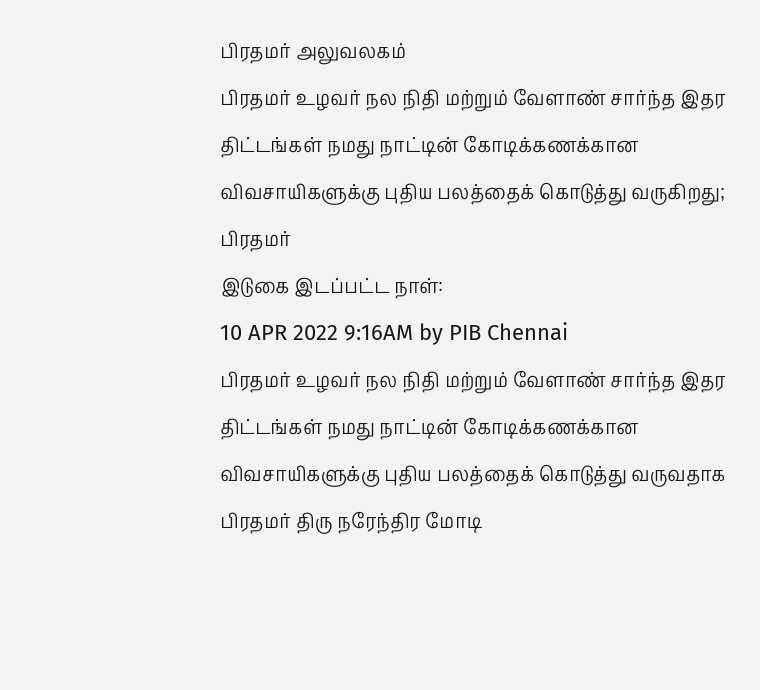பிரதமர் அலுவலகம்
பிரதமர் உழவர் நல நிதி மற்றும் வேளாண் சார்ந்த இதர திட்டங்கள் நமது நாட்டின் கோடிக்கணக்கான விவசாயிகளுக்கு புதிய பலத்தைக் கொடுத்து வருகிறது; பிரதமர்
இடுகை இடப்பட்ட நாள்:
10 APR 2022 9:16AM by PIB Chennai
பிரதமர் உழவர் நல நிதி மற்றும் வேளாண் சார்ந்த இதர திட்டங்கள் நமது நாட்டின் கோடிக்கணக்கான விவசாயிகளுக்கு புதிய பலத்தைக் கொடுத்து வருவதாக பிரதமர் திரு நரேந்திர மோடி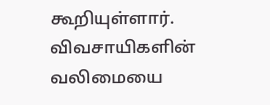கூறியுள்ளார். விவசாயிகளின் வலிமையை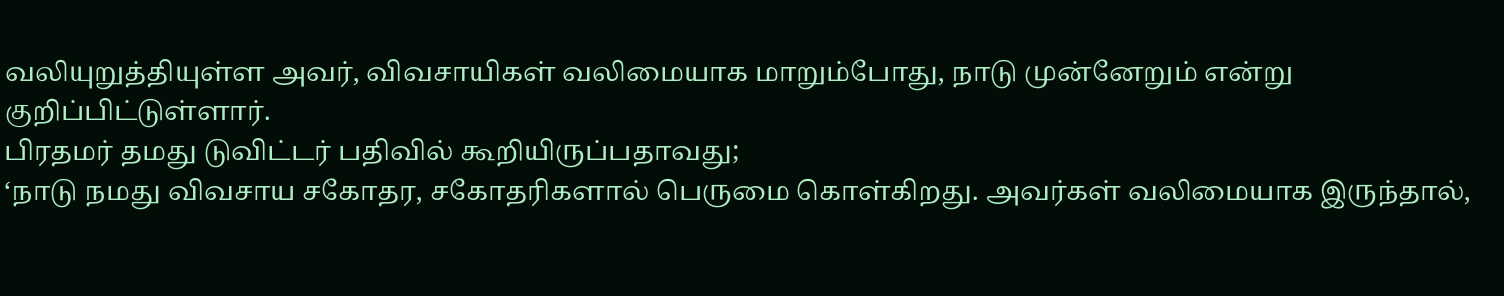வலியுறுத்தியுள்ள அவர், விவசாயிகள் வலிமையாக மாறும்போது, நாடு முன்னேறும் என்று குறிப்பிட்டுள்ளார்.
பிரதமர் தமது டுவிட்டர் பதிவில் கூறியிருப்பதாவது;
‘நாடு நமது விவசாய சகோதர, சகோதரிகளால் பெருமை கொள்கிறது. அவர்கள் வலிமையாக இருந்தால்,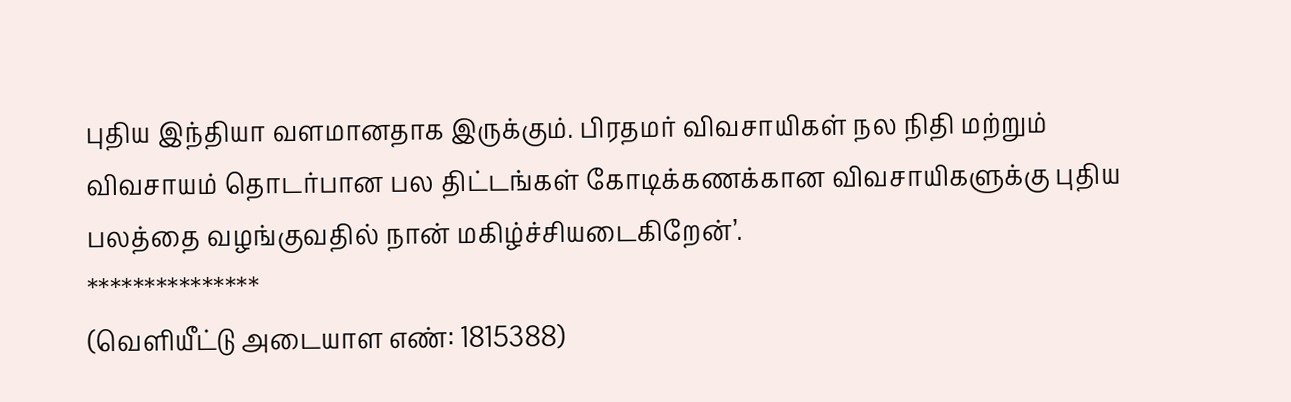புதிய இந்தியா வளமானதாக இருக்கும். பிரதமர் விவசாயிகள் நல நிதி மற்றும் விவசாயம் தொடர்பான பல திட்டங்கள் கோடிக்கணக்கான விவசாயிகளுக்கு புதிய பலத்தை வழங்குவதில் நான் மகிழ்ச்சியடைகிறேன்’.
***************
(வெளியீட்டு அடையாள எண்: 1815388)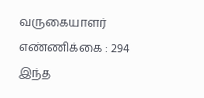வருகையாளர் எண்ணிக்கை : 294
இந்த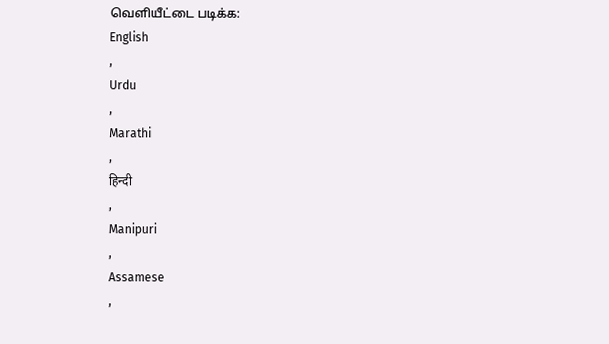வெளியீட்டை படிக்க:
English
,
Urdu
,
Marathi
,
हिन्दी
,
Manipuri
,
Assamese
,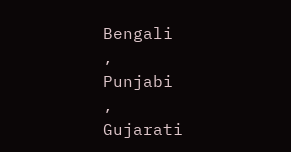Bengali
,
Punjabi
,
Gujarati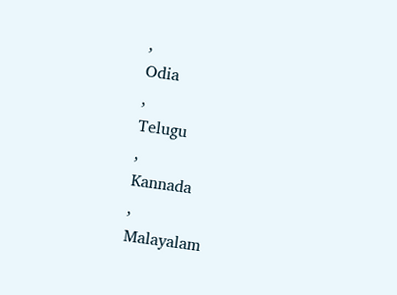,
Odia
,
Telugu
,
Kannada
,
Malayalam